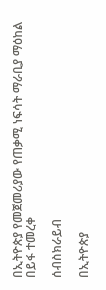በኢትዮጵያ የመጀመሪያው የጠቃሚ ነፍሳት ማራቢያ ማዕከል በይፋ ተመረቀ

ሰብስክራይብ

በኢትዮጵያ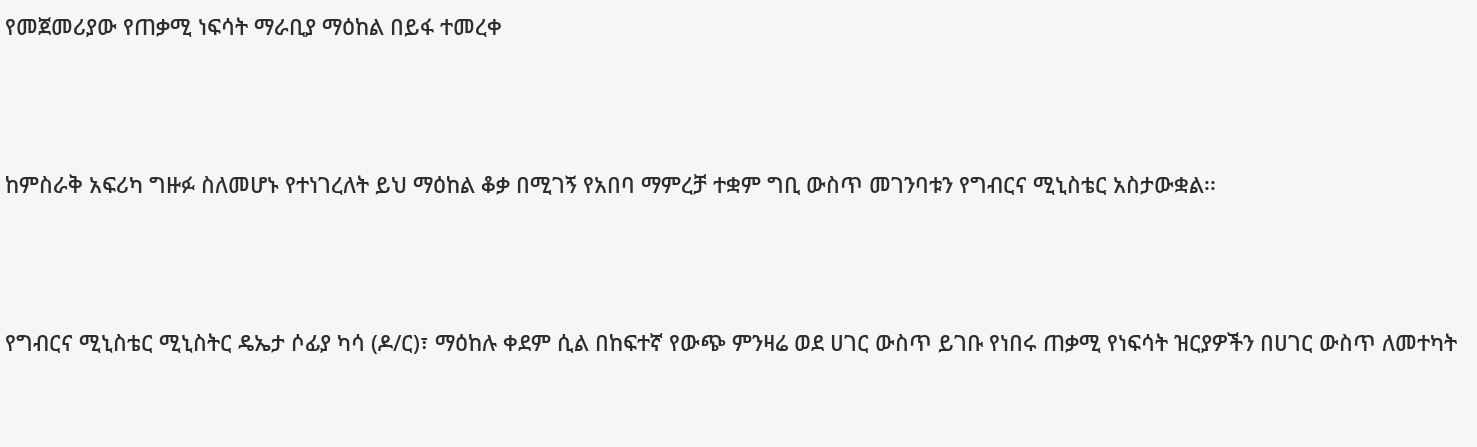የመጀመሪያው የጠቃሚ ነፍሳት ማራቢያ ማዕከል በይፋ ተመረቀ



ከምስራቅ አፍሪካ ግዙፉ ስለመሆኑ የተነገረለት ይህ ማዕከል ቆቃ በሚገኝ የአበባ ማምረቻ ተቋም ግቢ ውስጥ መገንባቱን የግብርና ሚኒስቴር አስታውቋል፡፡



የግብርና ሚኒስቴር ሚኒስትር ዴኤታ ሶፊያ ካሳ (ዶ/ር)፣ ማዕከሉ ቀደም ሲል በከፍተኛ የውጭ ምንዛሬ ወደ ሀገር ውስጥ ይገቡ የነበሩ ጠቃሚ የነፍሳት ዝርያዎችን በሀገር ውስጥ ለመተካት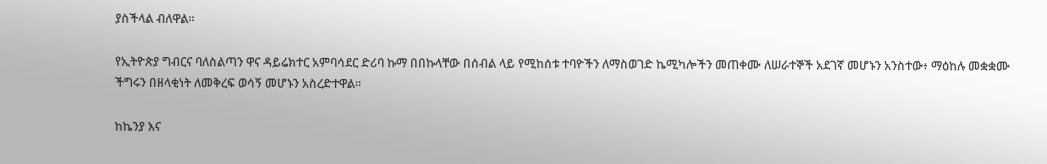ያስችላል ብለዋል፡፡

የኢትዮጵያ ግብርና ባለስልጣን ዋና ዳይሬክተር አምባሳደር ድሪባ ኩማ በበኩላቸው በሰብል ላይ የሚከሰቱ ተባዮችን ለማስወገድ ኬሚካሎችን መጠቀሙ ለሠራተኞች አደገኛ መሆኑን አንስተው፥ ማዕከሉ መቋቋሙ ችግሩን በዘላቂነት ለመቅረፍ ወሳኝ መሆኑን አስረድተዋል።

ከኬንያ እና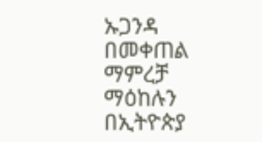ኡጋንዳ በመቀጠል ማምረቻ ማዕከሉን በኢትዮጵያ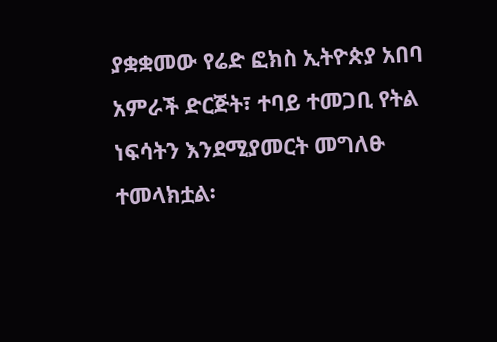ያቋቋመው የሬድ ፎክስ ኢትዮጵያ አበባ አምራች ድርጅት፣ ተባይ ተመጋቢ የትል ነፍሳትን እንደሚያመርት መግለፁ ተመላክቷል፡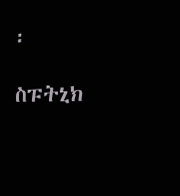፡

ስፑትኒክ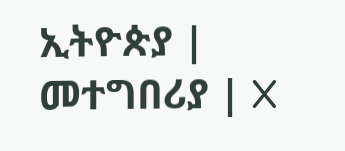ኢትዮጵያ | መተግበሪያ | X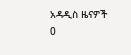አዳዲስ ዜናዎች
0